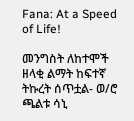Fana: At a Speed of Life!

መንግስት ለከተሞች ዘላቂ ልማት ከፍተኛ ትኩረት ሰጥቷል- ወ/ሮ ጫልቱ ሳኒ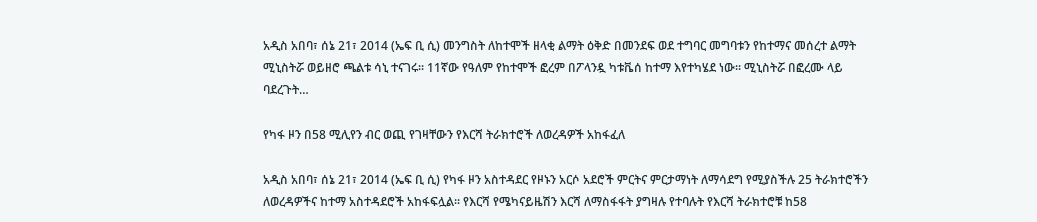አዲስ አበባ፣ ሰኔ 21፣ 2014 (ኤፍ ቢ ሲ) መንግስት ለከተሞች ዘላቂ ልማት ዕቅድ በመንደፍ ወደ ተግባር መግባቱን የከተማና መሰረተ ልማት ሚኒስትሯ ወይዘሮ ጫልቱ ሳኒ ተናገሩ፡፡ 11ኛው የዓለም የከተሞች ፎረም በፖላንዷ ካቱቬሰ ከተማ እየተካሄደ ነው፡፡ ሚኒስትሯ በፎረሙ ላይ ባደረጉት…

የካፋ ዞን በ58 ሚሊየን ብር ወጪ የገዛቸውን የእርሻ ትራክተሮች ለወረዳዎች አከፋፈለ

አዲስ አበባ፣ ሰኔ 21፣ 2014 (ኤፍ ቢ ሲ) የካፋ ዞን አስተዳደር የዞኑን አርሶ አደሮች ምርትና ምርታማነት ለማሳደግ የሚያስችሉ 25 ትራክተሮችን ለወረዳዎችና ከተማ አስተዳደሮች አከፋፍሏል፡፡ የእርሻ የሜካናይዜሽን እርሻ ለማስፋፋት ያግዛሉ የተባሉት የእርሻ ትራክተሮቹ ከ58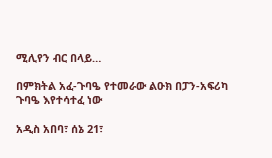ሚሊየን ብር በላይ…

በምክትል አፈ-ጉባዔ የተመራው ልዑክ በፓን-አፍሪካ ጉባዔ እየተሳተፈ ነው

አዲስ አበባ፣ ሰኔ 21፣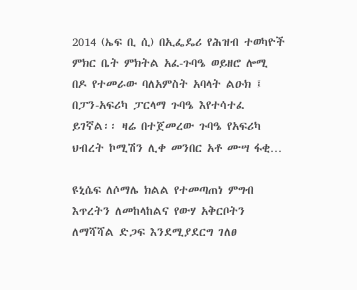2014 (ኤፍ ቢ ሲ) በኢፌዴሪ የሕዝብ ተወካዮች ምክር ቤት ምክትል አፈ-ጉባዔ ወይዘሮ ሎሚ በዶ የተመራው ባለአምስት አባላት ልዑክ ፤ በፓን-አፍሪካ ፓርላማ ጉባዔ እየተሳተፈ ይገኛል፡፡ ዛሬ በተጀመረው ጉባዔ የአፍሪካ ህብረት ኮሚሽን ሊቀ መንበር አቶ ሙሣ ፋቂ…

ዩኒሴፍ ለሶማሌ ክልል የተመጣጠነ ምግብ እጥረትን ለመከላከልና የውሃ አቅርቦትን ለማሻሻል ድጋፍ እንደሚያደርግ ገለፀ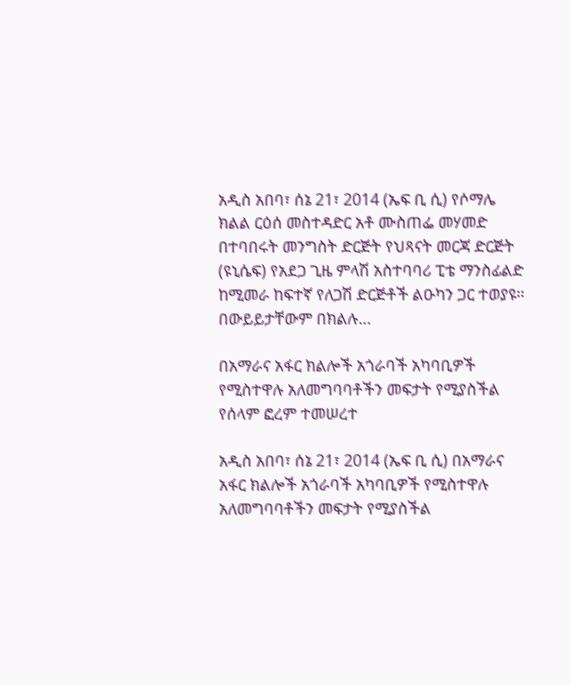አዲስ አበባ፣ ሰኔ 21፣ 2014 (ኤፍ ቢ ሲ) የሶማሌ ክልል ርዕሰ መስተዳድር አቶ ሙስጠፌ መሃመድ በተባበሩት መንግስት ድርጅት የህጻናት መርጃ ድርጅት (ዩኒሴፍ) የአደጋ ጊዜ ምላሽ አስተባባሪ ፒቴ ማንስፊልድ ከሚመራ ከፍተኛ የለጋሽ ድርጅቶች ልዑካን ጋር ተወያዩ፡፡ በውይይታቸውም በክልሉ…

በአማራና አፋር ክልሎች አጎራባች አካባቢዎች የሚስተዋሉ አለመግባባቶችን መፍታት የሚያስችል የሰላም ፎረም ተመሠረተ

አዲስ አበባ፣ ሰኔ 21፣ 2014 (ኤፍ ቢ ሲ) በአማራና አፋር ክልሎች አጎራባች አካባቢዎች የሚስተዋሉ አለመግባባቶችን መፍታት የሚያስችል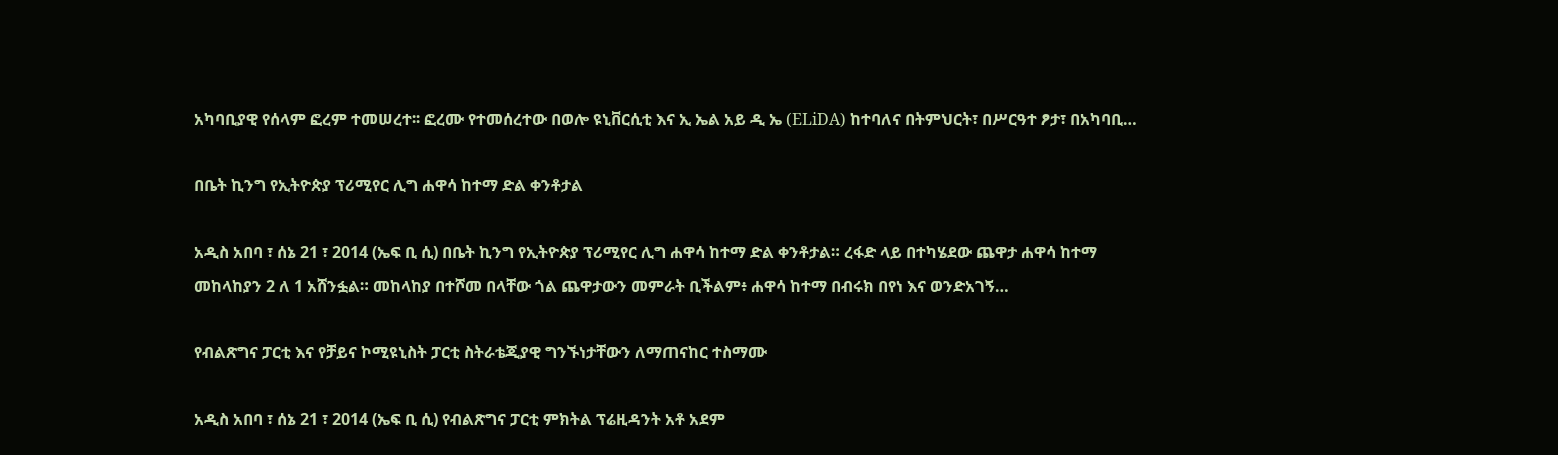አካባቢያዊ የሰላም ፎረም ተመሠረተ፡፡ ፎረሙ የተመሰረተው በወሎ ዩኒቨርሲቲ እና ኢ ኤል አይ ዲ ኤ (ELiDA) ከተባለና በትምህርት፣ በሥርዓተ ፆታ፣ በአካባቢ…

በቤት ኪንግ የኢትዮጵያ ፕሪሚየር ሊግ ሐዋሳ ከተማ ድል ቀንቶታል

አዲስ አበባ ፣ ሰኔ 21 ፣ 2014 (ኤፍ ቢ ሲ) በቤት ኪንግ የኢትዮጵያ ፕሪሚየር ሊግ ሐዋሳ ከተማ ድል ቀንቶታል። ረፋድ ላይ በተካሄደው ጨዋታ ሐዋሳ ከተማ መከላከያን 2 ለ 1 አሸንፏል። መከላከያ በተሾመ በላቸው ጎል ጨዋታውን መምራት ቢችልም፥ ሐዋሳ ከተማ በብሩክ በየነ እና ወንድአገኝ…

የብልጽግና ፓርቲ እና የቻይና ኮሚዩኒስት ፓርቲ ስትራቴጂያዊ ግንኙነታቸውን ለማጠናከር ተስማሙ

አዲስ አበባ ፣ ሰኔ 21 ፣ 2014 (ኤፍ ቢ ሲ) የብልጽግና ፓርቲ ምክትል ፕሬዚዳንት አቶ አደም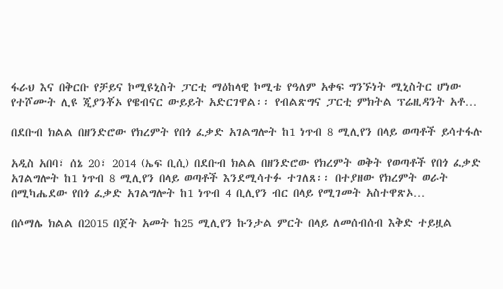ፋራህ እና በቅርቡ የቻይና ኮሚዩኒስት ፓርቲ ማዕከላዊ ኮሚቴ የዓለም አቀፍ ግንኙነት ሚኒስትር ሆነው የተሾሙት ሊዩ ጂያንቾኦ የዌብናር ውይይት አድርገዋል፡፡ የብልጽግና ፓርቲ ምክትል ፕሬዚዳንት አቶ…

በደቡብ ክልል በዘንድሮው የክረምት የበጎ ፈቃድ አገልግሎት ከ1 ነጥብ 8 ሚሊየን በላይ ወጣቶች ይሳተፋሉ

አዲስ አበባ፣ ሰኔ 20፣ 2014 (ኤፍ ቢሲ) በደቡብ ክልል በዘንድሮው የክረምት ወቅት የወጣቶች የበጎ ፈቃድ አገልግሎት ከ1 ነጥብ 8 ሚሊየን በላይ ወጣቶች እንደሚሳተፉ ተገለጸ፡፡ በተያዘው የክረምት ወራት በሚካሔደው የበጎ ፈቃድ አገልግሎት ከ1 ነጥብ 4 ቢሊየን ብር በላይ የሚገመት አስተዋጽኦ…

በሶማሌ ክልል በ2015 በጀት አመት ከ25 ሚሊየን ኩንታል ምርት በላይ ለመሰብሰብ እቅድ ተይዟል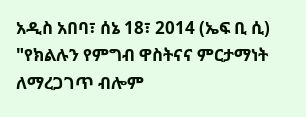አዲስ አበባ፣ ሰኔ 18፣ 2014 (ኤፍ ቢ ሲ) "የክልሉን የምግብ ዋስትናና ምርታማነት ለማረጋገጥ ብሎም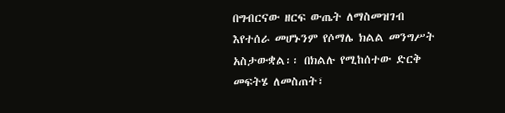በግብርናው ዘርፍ ውጤት ለማስመዝገብ እየተሰራ መሆኑንም የሶማሌ ክልል መንግሥት አስታውቋል፡፡ በክልሉ የሚከሰተው ድርቅ መፍትሄ ለመስጠት፣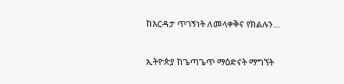ከእርዳታ ጥገኝነት ለመላቀቅና የክልሉን…

ኢትዮጵያ ከጌጣጌጥ ማዕድናት ማግኘት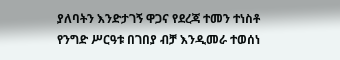ያለባትን እንድታገኝ ዋጋና የደረጃ ተመን ተነስቶ የንግድ ሥርዓቱ በገበያ ብቻ እንዲመራ ተወሰነ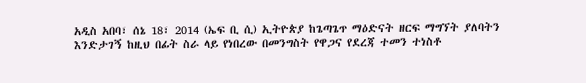አዲስ አበባ፣ ሰኔ 18፣ 2014 (ኤፍ ቢ ሲ) ኢትዮጵያ ከጌጣጌጥ ማዕድናት ዘርፍ ማግኘት ያለባትን እንድታገኝ ከዚህ በፊት ስራ ላይ የነበረው በመንግስት የዋጋና የደረጃ ተመን ተነስቶ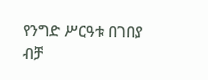የንግድ ሥርዓቱ በገበያ ብቻ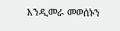እንዲመራ መወሰኑን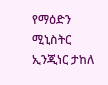የማዕድን ሚኒስትር ኢንጂነር ታከለ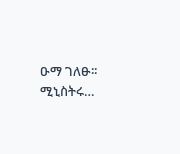ዑማ ገለፁ፡፡ ሚኒስትሩ…